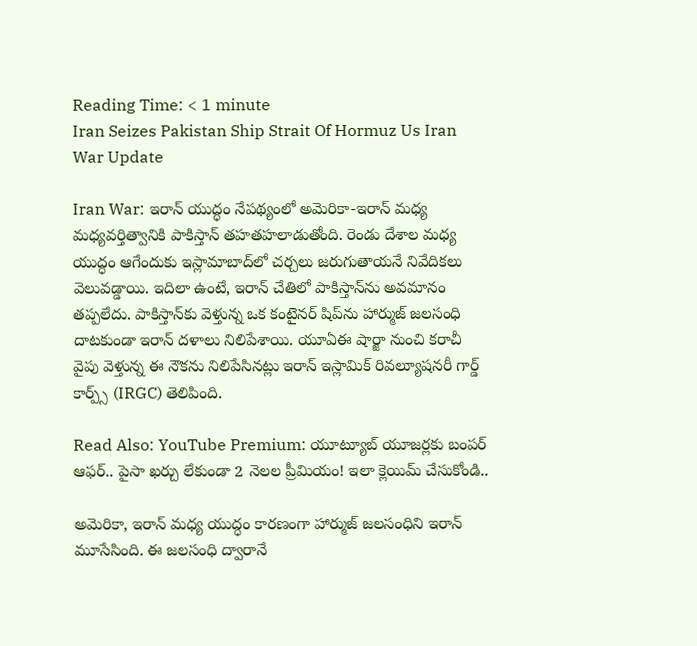Reading Time: < 1 minute
Iran Seizes Pakistan Ship Strait Of Hormuz Us Iran War Update

Iran War: ఇరాన్ యుద్ధం నేపథ్యంలో అమెరికా-ఇరాన్ మధ్య మధ్యవర్తిత్వానికి పాకిస్తాన్ తహతహలాడుతోంది. రెండు దేశాల మధ్య యుద్ధం ఆగేందుకు ఇస్లామాబాద్‌లో చర్చలు జరుగుతాయనే నివేదికలు వెలువడ్డాయి. ఇదిలా ఉంటే, ఇరాన్ చేతిలో పాకిస్తాన్‌ను అవమానం తప్పలేదు. పాకిస్తాన్‌కు వెళ్తున్న ఒక కంటైనర్ షిప్‌ను హార్ముజ్ జలసంధి దాటకుండా ఇరాన్ దళాలు నిలిపేశాయి. యూఏఈ షార్జా నుంచి కరాచీ వైపు వెళ్తున్న ఈ నౌకను నిలిపేసినట్లు ఇరాన్ ఇస్లామిక్ రివల్యూషనరీ గార్డ్ కార్ప్స్ (IRGC) తెలిపింది.

Read Also: YouTube Premium: యూట్యూబ్ యూజర్లకు బంపర్ ఆఫర్.. పైసా ఖర్చు లేకుండా 2 నెలల ప్రీమియం! ఇలా క్లెయిమ్ చేసుకోండి..

అమెరికా, ఇరాన్ మధ్య యుద్ధం కారణంగా హార్ముజ్ జలసంధిని ఇరాన్ మూసేసింది. ఈ జలసంధి ద్వారానే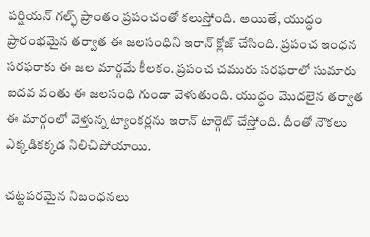పర్షియన్ గల్ఫ్ ప్రాంతం ప్రపంచంతో కలుస్తోంది. అయితే, యుద్ధం ప్రారంభమైన తర్వాత ఈ జలసంధిని ఇరాన్ క్లోజ్ చేసింది. ప్రపంచ ఇంధన సరఫరాకు ఈ జల మార్గమే కీలకం. ప్రపంచ చమురు సరఫరాలో సుమారు ఐదవ వంతు ఈ జలసంధి గుండా వెళుతుంది. యుద్ధం మొదలైన తర్వాత ఈ మార్గంలో వెళ్తున్న ట్యాంకర్లను ఇరాన్ టార్గెట్ చేస్తోంది. దీంతో నౌకలు ఎక్కడికక్కడ నిలిచిపోయాయి.

చట్టపరమైన నిబంధనలు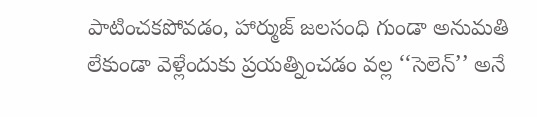పాటించకపోవడం, హార్ముజ్ జలసంధి గుండా అనుమతి లేకుండా వెళ్లేందుకు ప్రయత్నించడం వల్ల ‘‘సెలెన్’’ అనే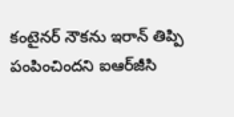కంటైనర్ నౌకను ఇరాన్ తిప్పి పంపించిందని ఐఆర్‌జీసి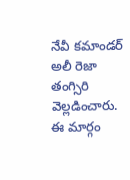నేవీ కమాండర్ అలీ రెజా తంగ్సిరి వెల్లడించారు. ఈ మార్గం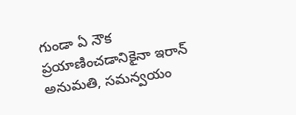గుండా ఏ నౌక ప్రయాణించడానికైనా ఇరాన్ అనుమతి, సమన్వయం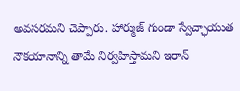అవసరమని చెప్పారు. హార్ముజ్ గుండా స్వేచ్ఛాయుత నౌకయానాన్ని తామే నిర్వహిస్తామని ఇరాన్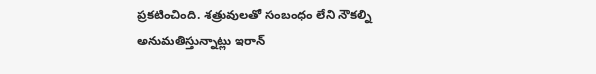ప్రకటించింది. శత్రువులతో సంబంధం లేని నౌకల్ని అనుమతిస్తున్నాట్లు ఇరాన్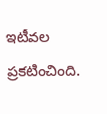ఇటీవల ప్రకటించింది.